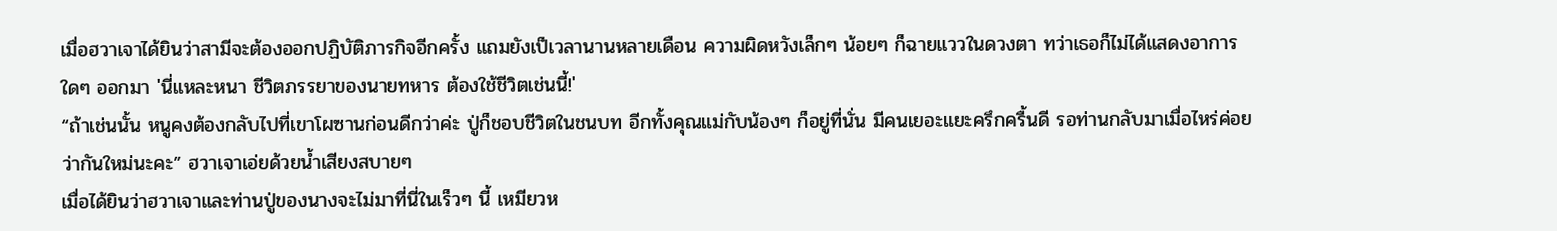เมื่อฮวาเจาได้ยินว่าสามีจะต้องออกปฏิบัติภารกิจอีกครั้ง แถมยังเป็เวลานานหลายเดือน ความผิดหวังเล็กๆ น้อยๆ ก็ฉายแววในดวงตา ทว่าเธอก็ไม่ได้แสดงอาการใดๆ ออกมา 'นี่แหละหนา ชีวิตภรรยาของนายทหาร ต้องใช้ชีวิตเช่นนี้!'
“ถ้าเช่นนั้น หนูคงต้องกลับไปที่เขาโผซานก่อนดีกว่าค่ะ ปู่ก็ชอบชีวิตในชนบท อีกทั้งคุณแม่กับน้องๆ ก็อยู่ที่นั่น มีคนเยอะแยะครึกครื้นดี รอท่านกลับมาเมื่อไหร่ค่อยว่ากันใหม่นะคะ” ฮวาเจาเอ่ยด้วยน้ำเสียงสบายๆ
เมื่อได้ยินว่าฮวาเจาและท่านปู่ของนางจะไม่มาที่นี่ในเร็วๆ นี้ เหมียวห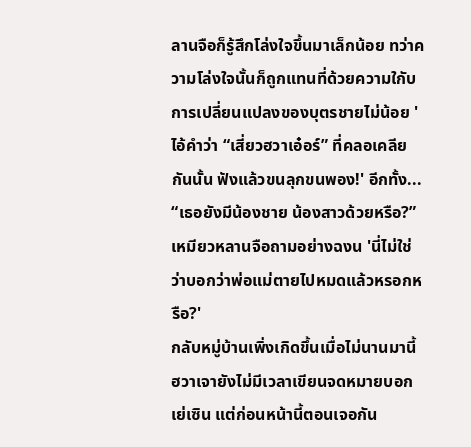ลานจือก็รู้สึกโล่งใจขึ้นมาเล็กน้อย ทว่าความโล่งใจนั้นก็ถูกแทนที่ด้วยความใกับการเปลี่ยนแปลงของบุตรชายไม่น้อย 'ไอ้คำว่า “เสี่ยวฮวาเอ๋อร์” ที่คลอเคลียกันนั้น ฟังแล้วขนลุกขนพอง!' อีกทั้ง... “เธอยังมีน้องชาย น้องสาวด้วยหรือ?” เหมียวหลานจือถามอย่างฉงน 'นี่ไม่ใช่ว่าบอกว่าพ่อแม่ตายไปหมดแล้วหรอกหรือ?'
กลับหมู่บ้านเพิ่งเกิดขึ้นเมื่อไม่นานมานี้ ฮวาเจายังไม่มีเวลาเขียนจดหมายบอกเย่เซิน แต่ก่อนหน้านี้ตอนเจอกัน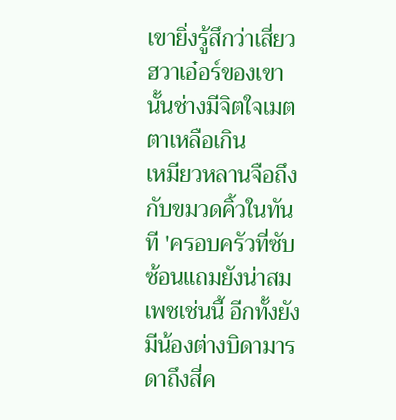เขายิ่งรู้สึกว่าเสี่ยวฮวาเอ๋อร์ของเขานั้นช่างมีจิตใจเมตตาเหลือเกิน
เหมียวหลานจือถึงกับขมวดคิ้วในทันที 'ครอบครัวที่ซับซ้อนแถมยังน่าสมเพชเช่นนี้ อีกทั้งยังมีน้องต่างบิดามารดาถึงสี่ค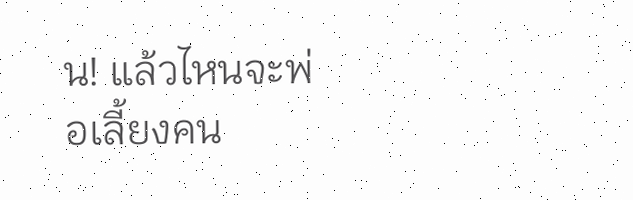น! แล้วไหนจะพ่อเลี้ยงคน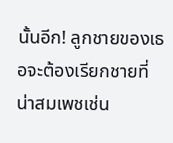นั้นอีก! ลูกชายของเธอจะต้องเรียกชายที่น่าสมเพชเช่น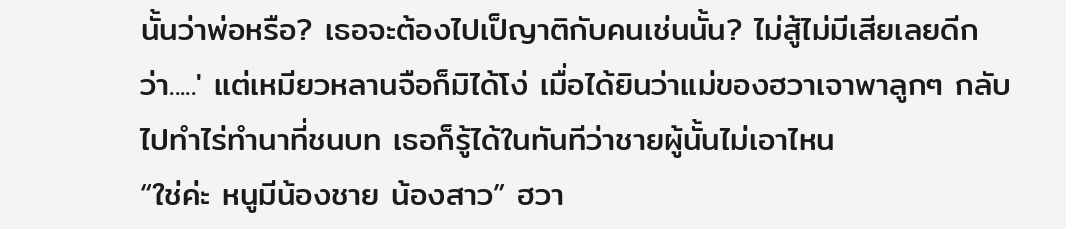นั้นว่าพ่อหรือ? เธอจะต้องไปเป็ญาติกับคนเช่นนั้น? ไม่สู้ไม่มีเสียเลยดีกว่า.....' แต่เหมียวหลานจือก็มิได้โง่ เมื่อได้ยินว่าแม่ของฮวาเจาพาลูกๆ กลับไปทำไร่ทำนาที่ชนบท เธอก็รู้ได้ในทันทีว่าชายผู้นั้นไม่เอาไหน
“ใช่ค่ะ หนูมีน้องชาย น้องสาว” ฮวา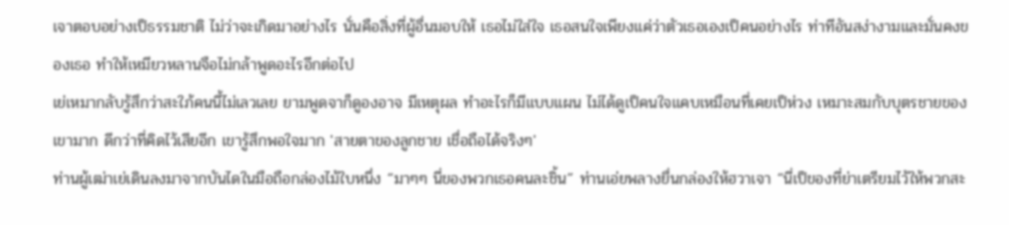เจาตอบอย่างเป็ธรรมชาติ ไม่ว่าจะเกิดมาอย่างไร นั่นคือสิ่งที่ผู้อื่นมอบให้ เธอไม่ใส่ใจ เธอสนใจเพียงแค่ว่าตัวเธอเองเป็คนอย่างไร ท่าทีอันสง่างามและมั่นคงของเธอ ทำให้เหมียวหลานจือไม่กล้าพูดอะไรอีกต่อไป
เย่เหมากลับรู้สึกว่าสะใภ้คนนี้ไม่เลวเลย ยามพูดจาก็ดูองอาจ มีเหตุผล ทำอะไรก็มีแบบแผน ไม่ได้ดูเป็คนใจแคบเหมือนที่เคยเป็ห่วง เหมาะสมกับบุตรชายของเขามาก ดีกว่าที่คิดไว้เสียอีก เขารู้สึกพอใจมาก 'สายตาของลูกชาย เชื่อถือได้จริงๆ'
ท่านผู้เฒ่าเย่เดินลงมาจากบันไดในมือถือกล่องไม้ใบหนึ่ง “มาๆๆ นี่ของพวกเธอคนละชิ้น” ท่านเอ่ยพลางยื่นกล่องให้ฮวาเจา “นี่เป็ของที่ย่าเตรียมไว้ให้พวกสะ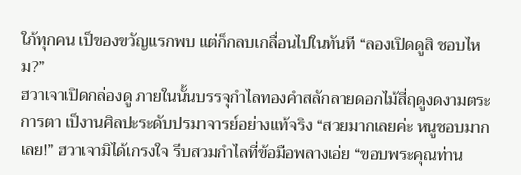ใภ้ทุกคน เป็ของขวัญแรกพบ แต่ก็กลบเกลื่อนไปในทันที “ลองเปิดดูสิ ชอบไหม?”
ฮวาเจาเปิดกล่องดู ภายในนั้นบรรจุกำไลทองคำสลักลายดอกไม้สี่ฤดูงดงามตระการตา เป็งานศิลปะระดับปรมาจารย์อย่างแท้จริง “สวยมากเลยค่ะ หนูชอบมากเลย!” ฮวาเจามิได้เกรงใจ รีบสวมกำไลที่ข้อมือพลางเอ่ย “ขอบพระคุณท่าน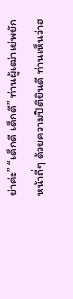ย่าค่ะ” “เด็กดี เด็กดี” ท่านผู้เฒ่าเย่พยักหน้าถี่ๆ ด้วยความปิติยินดี ท่านเห็นว่าฮ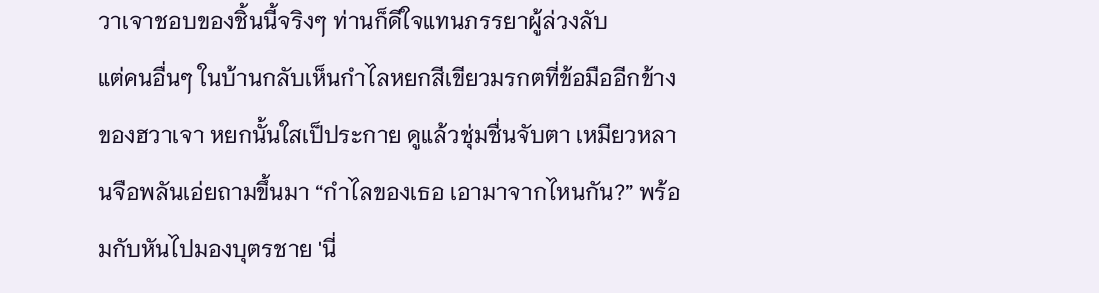วาเจาชอบของชิ้นนี้จริงๆ ท่านก็ดีใจแทนภรรยาผู้ล่วงลับ
แต่คนอื่นๆ ในบ้านกลับเห็นกำไลหยกสีเขียวมรกตที่ข้อมืออีกข้างของฮวาเจา หยกนั้นใสเป็ประกาย ดูแล้วชุ่มชื่นจับตา เหมียวหลานจือพลันเอ่ยถามขึ้นมา “กำไลของเธอ เอามาจากไหนกัน?” พร้อมกับหันไปมองบุตรชาย 'นี่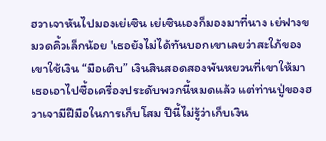ฮวาเจาหันไปมองเย่เซิน เย่เซินเองก็มองมาที่นาง เย่ฟางขมวดคิ้วเล็กน้อย 'เธอยังไม่ได้ทันบอกเขาเลยว่าสะใภ้ของเขาใช้เงิน “มือเติบ” เงินสินสอดสองพันหยวนที่เขาให้มา เธอเอาไปซื้อเครื่องประดับพวกนี้หมดแล้ว แต่ท่านปู่ของฮวาเจามีฝีมือในการเก็บโสม ปีนี้ไม่รู้ว่าเก็บเงิน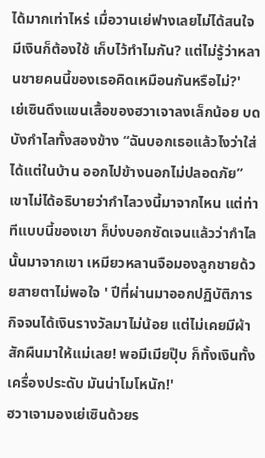ได้มากเท่าไหร่ เมื่อวานเย่ฟางเลยไม่ได้สนใจ มีเงินก็ต้องใช้ เก็บไว้ทำไมกัน? แต่ไม่รู้ว่าหลานชายคนนี้ของเธอคิดเหมือนกันหรือไม่?'
เย่เซินดึงแขนเสื้อของฮวาเจาลงเล็กน้อย บดบังกำไลทั้งสองข้าง “ฉันบอกเธอแล้วไงว่าใส่ได้แต่ในบ้าน ออกไปข้างนอกไม่ปลอดภัย” เขาไม่ได้อธิบายว่ากำไลวงนี้มาจากไหน แต่ท่าทีแบบนี้ของเขา ก็บ่งบอกชัดเจนแล้วว่ากำไลนั้นมาจากเขา เหมียวหลานจือมองลูกชายด้วยสายตาไม่พอใจ ' ปีที่ผ่านมาออกปฏิบัติภารกิจจนได้เงินรางวัลมาไม่น้อย แต่ไม่เคยมีผ้าสักผืนมาให้แม่เลย! พอมีเมียปุ๊บ ก็ทั้งเงินทั้งเครื่องประดับ มันน่าโมโหนัก!'
ฮวาเจามองเย่เซินด้วยร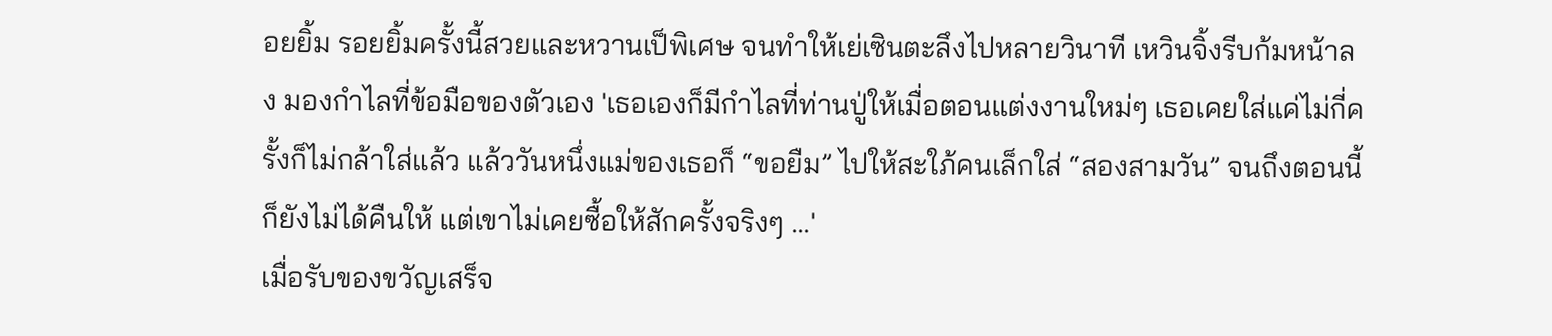อยยิ้ม รอยยิ้มครั้งนี้สวยและหวานเป็พิเศษ จนทำให้เย่เซินตะลึงไปหลายวินาที เหวินจิ้งรีบก้มหน้าลง มองกำไลที่ข้อมือของตัวเอง 'เธอเองก็มีกำไลที่ท่านปู่ให้เมื่อตอนแต่งงานใหม่ๆ เธอเคยใส่แค่ไม่กี่ครั้งก็ไม่กล้าใส่แล้ว แล้ววันหนึ่งแม่ของเธอก็ “ขอยืม” ไปให้สะใภ้คนเล็กใส่ “สองสามวัน” จนถึงตอนนี้ก็ยังไม่ได้คืนให้ แต่เขาไม่เคยซื้อให้สักครั้งจริงๆ ...'
เมื่อรับของขวัญเสร็จ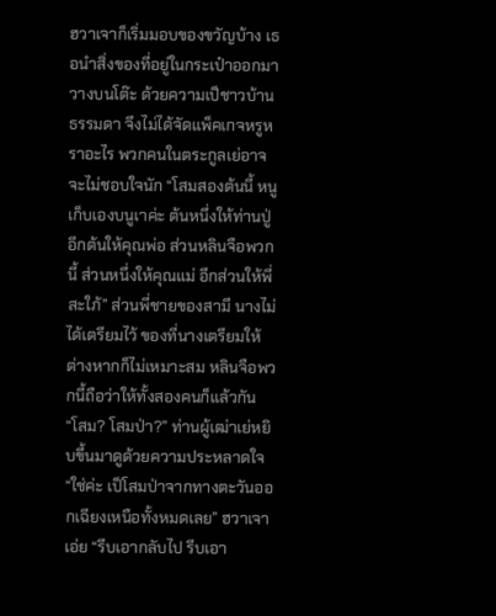ฮวาเจาก็เริ่มมอบของขวัญบ้าง เธอนำสิ่งของที่อยู่ในกระเป๋าออกมาวางบนโต๊ะ ด้วยความเป็ชาวบ้านธรรมดา จึงไม่ได้จัดแพ็คเกจหรูหราอะไร พวกคนในตระกูลเย่อาจจะไม่ชอบใจนัก “โสมสองต้นนี้ หนูเก็บเองบนูเาค่ะ ต้นหนึ่งให้ท่านปู่ อีกต้นให้คุณพ่อ ส่วนหลินจือพวกนี้ ส่วนหนึ่งให้คุณแม่ อีกส่วนให้พี่สะใภ้” ส่วนพี่ชายของสามี นางไม่ได้เตรียมไว้ ของที่นางเตรียมให้ต่างหากก็ไม่เหมาะสม หลินจือพวกนี้ถือว่าให้ทั้งสองคนก็แล้วกัน
“โสม? โสมป่า?” ท่านผู้เฒ่าเย่หยิบขึ้นมาดูด้วยความประหลาดใจ “ใช่ค่ะ เป็โสมป่าจากทางตะวันออกเฉียงเหนือทั้งหมดเลย” ฮวาเจาเอ่ย “รีบเอากลับไป รีบเอา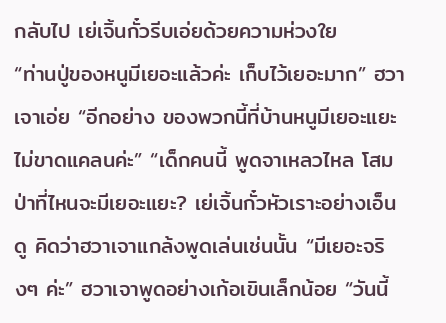กลับไป เย่เจิ้นกั๋วรีบเอ่ยด้วยความห่วงใย
“ท่านปู่ของหนูมีเยอะแล้วค่ะ เก็บไว้เยอะมาก” ฮวาเจาเอ่ย “อีกอย่าง ของพวกนี้ที่บ้านหนูมีเยอะแยะ ไม่ขาดแคลนค่ะ” “เด็กคนนี้ พูดจาเหลวไหล โสมป่าที่ไหนจะมีเยอะแยะ? เย่เจิ้นกั๋วหัวเราะอย่างเอ็นดู คิดว่าฮวาเจาแกล้งพูดเล่นเช่นนั้น “มีเยอะจริงๆ ค่ะ” ฮวาเจาพูดอย่างเก้อเขินเล็กน้อย “วันนี้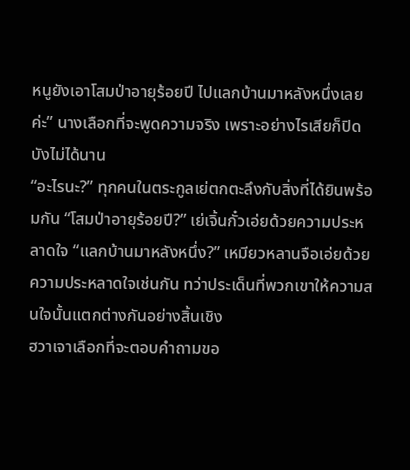หนูยังเอาโสมป่าอายุร้อยปี ไปแลกบ้านมาหลังหนึ่งเลยค่ะ” นางเลือกที่จะพูดความจริง เพราะอย่างไรเสียก็ปิดบังไม่ได้นาน
“อะไรนะ?” ทุกคนในตระกูลเย่ตกตะลึงกับสิ่งที่ได้ยินพร้อมกัน “โสมป่าอายุร้อยปี?” เย่เจิ้นกั๋วเอ่ยด้วยความประหลาดใจ “แลกบ้านมาหลังหนึ่ง?” เหมียวหลานจือเอ่ยด้วยความประหลาดใจเช่นกัน ทว่าประเด็นที่พวกเขาให้ความสนใจนั้นแตกต่างกันอย่างสิ้นเชิง
ฮวาเจาเลือกที่จะตอบคำถามขอ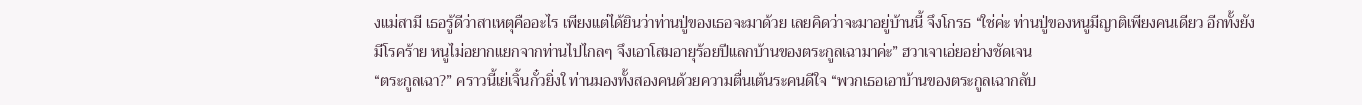งแม่สามี เธอรู้ดีว่าสาเหตุคืออะไร เพียงแต่ได้ยินว่าท่านปู่ของเธอจะมาด้วย เลยคิดว่าจะมาอยู่บ้านนี้ จึงโกรธ “ใช่ค่ะ ท่านปู่ของหนูมีญาติเพียงคนเดียว อีกทั้งยังมีโรคร้าย หนูไม่อยากแยกจากท่านไปไกลๆ จึงเอาโสมอายุร้อยปีแลกบ้านของตระกูลเฉามาค่ะ” ฮวาเจาเอ่ยอย่างชัดเจน
“ตระกูลเฉา?” คราวนี้เย่เจิ้นกั๋วยิ่งใ ท่านมองทั้งสองคนด้วยความตื่นเต้นระคนดีใจ “พวกเธอเอาบ้านของตระกูลเฉากลับ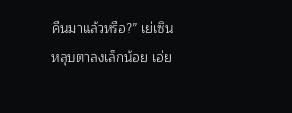คืนมาแล้วหรือ?” เย่เซินหลุบตาลงเล็กน้อย เอ่ย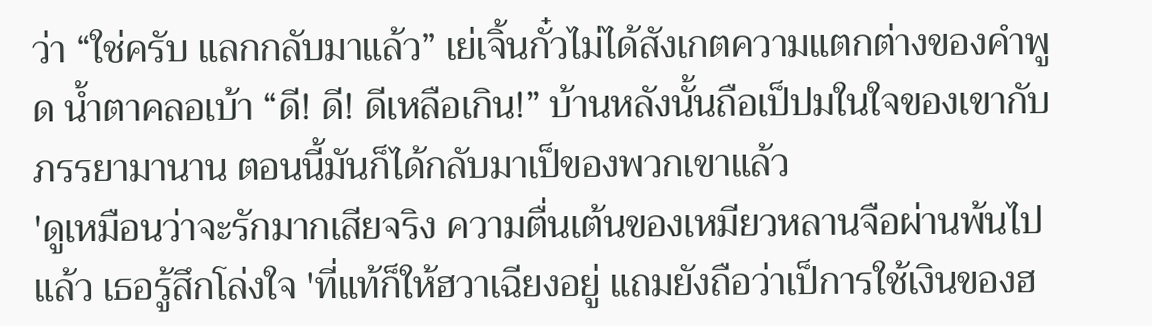ว่า “ใช่ครับ แลกกลับมาแล้ว” เย่เจิ้นกั๋วไม่ได้สังเกตความแตกต่างของคำพูด น้ำตาคลอเบ้า “ดี! ดี! ดีเหลือเกิน!” บ้านหลังนั้นถือเป็ปมในใจของเขากับภรรยามานาน ตอนนี้มันก็ได้กลับมาเป็ของพวกเขาแล้ว
'ดูเหมือนว่าจะรักมากเสียจริง ความตื่นเต้นของเหมียวหลานจือผ่านพ้นไปแล้ว เธอรู้สึกโล่งใจ 'ที่แท้ก็ให้ฮวาเฉียงอยู่ แถมยังถือว่าเป็การใช้เงินของฮ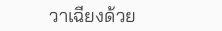วาเฉียงด้วย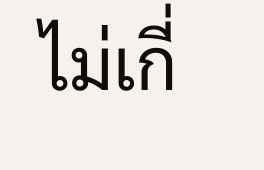ไม่เกี่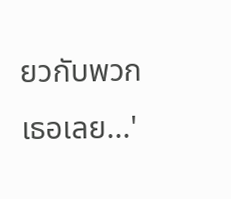ยวกับพวกเธอเลย...'